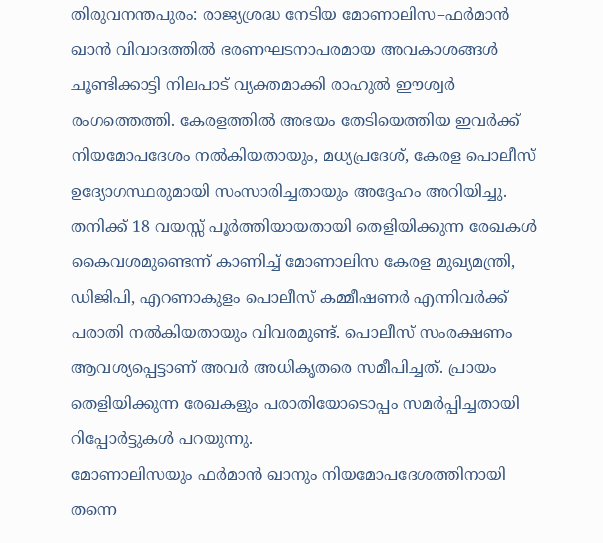തിരുവനന്തപുരം: രാജ്യശ്രദ്ധ നേടിയ മോണാലിസ–ഫർമാൻ ഖാൻ വിവാദത്തിൽ ഭരണഘടനാപരമായ അവകാശങ്ങൾ ചൂണ്ടിക്കാട്ടി നിലപാട് വ്യക്തമാക്കി രാഹുൽ ഈശ്വർ രംഗത്തെത്തി. കേരളത്തിൽ അഭയം തേടിയെത്തിയ ഇവർക്ക് നിയമോപദേശം നൽകിയതായും, മധ്യപ്രദേശ്, കേരള പൊലീസ് ഉദ്യോഗസ്ഥരുമായി സംസാരിച്ചതായും അദ്ദേഹം അറിയിച്ചു.
തനിക്ക് 18 വയസ്സ് പൂർത്തിയായതായി തെളിയിക്കുന്ന രേഖകൾ കൈവശമുണ്ടെന്ന് കാണിച്ച് മോണാലിസ കേരള മുഖ്യമന്ത്രി, ഡിജിപി, എറണാകുളം പൊലീസ് കമ്മീഷണർ എന്നിവർക്ക് പരാതി നൽകിയതായും വിവരമുണ്ട്. പൊലീസ് സംരക്ഷണം ആവശ്യപ്പെട്ടാണ് അവർ അധികൃതരെ സമീപിച്ചത്. പ്രായം തെളിയിക്കുന്ന രേഖകളും പരാതിയോടൊപ്പം സമർപ്പിച്ചതായി റിപ്പോർട്ടുകൾ പറയുന്നു.
മോണാലിസയും ഫർമാൻ ഖാനും നിയമോപദേശത്തിനായി തന്നെ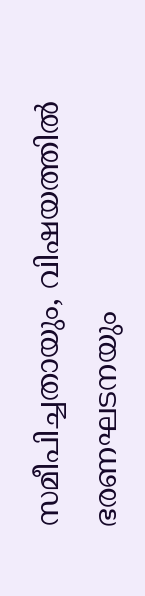സമീപിച്ചതായും, വിഷയത്തിൽ ഭരണഘടനയും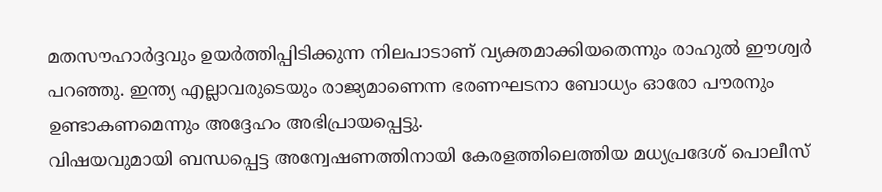മതസൗഹാർദ്ദവും ഉയർത്തിപ്പിടിക്കുന്ന നിലപാടാണ് വ്യക്തമാക്കിയതെന്നും രാഹുൽ ഈശ്വർ പറഞ്ഞു. ഇന്ത്യ എല്ലാവരുടെയും രാജ്യമാണെന്ന ഭരണഘടനാ ബോധ്യം ഓരോ പൗരനും ഉണ്ടാകണമെന്നും അദ്ദേഹം അഭിപ്രായപ്പെട്ടു.
വിഷയവുമായി ബന്ധപ്പെട്ട അന്വേഷണത്തിനായി കേരളത്തിലെത്തിയ മധ്യപ്രദേശ് പൊലീസ്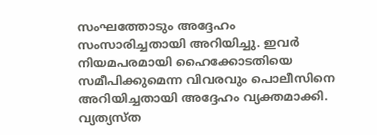സംഘത്തോടും അദ്ദേഹം സംസാരിച്ചതായി അറിയിച്ചു. ഇവർ നിയമപരമായി ഹൈക്കോടതിയെ സമീപിക്കുമെന്ന വിവരവും പൊലീസിനെ അറിയിച്ചതായി അദ്ദേഹം വ്യക്തമാക്കി. വ്യത്യസ്ത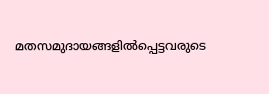മതസമുദായങ്ങളിൽപ്പെട്ടവരുടെ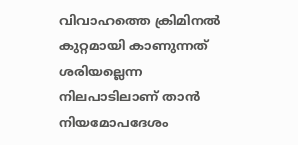വിവാഹത്തെ ക്രിമിനൽ കുറ്റമായി കാണുന്നത് ശരിയല്ലെന്ന നിലപാടിലാണ് താൻ നിയമോപദേശം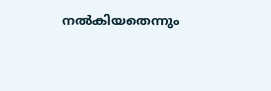നൽകിയതെന്നും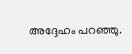അദ്ദേഹം പറഞ്ഞു.